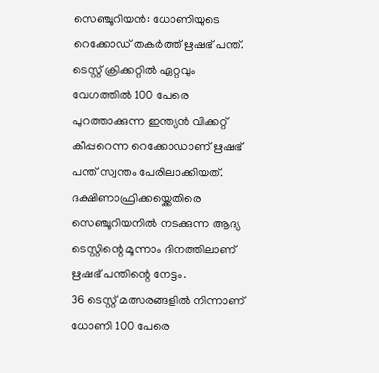സെഞ്ചൂറിയൻ: ധോണിയുടെ റെക്കോഡ് തകർത്ത് ഋഷഭ് പന്ത്. ടെസ്റ്റ് ക്രിക്കറ്റിൽ ഏറ്റവും വേഗത്തിൽ 100 പേരെ പുറത്താക്കുന്ന ഇന്ത്യൻ വിക്കറ്റ് കീപ്പറെന്ന റെക്കോഡാണ് ഋഷഭ് പന്ത് സ്വന്തം പേരിലാക്കിയത്. ദക്ഷിണാഫ്രിക്കയ്ക്കെതിരെ സെഞ്ചൂറിയനിൽ നടക്കുന്ന ആദ്യ ടെസ്റ്റിന്റെ മൂന്നാം ദിനത്തിലാണ് ഋഷഭ് പന്തിന്റെ നേട്ടം.
36 ടെസ്റ്റ് മത്സരങ്ങളിൽ നിന്നാണ് ധോണി 100 പേരെ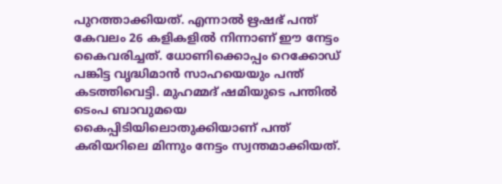പുറത്താക്കിയത്. എന്നാൽ ഋഷഭ് പന്ത് കേവലം 26 കളികളിൽ നിന്നാണ് ഈ നേട്ടം കൈവരിച്ചത്. ധോണിക്കൊപ്പം റെക്കോഡ് പങ്കിട്ട വൃദ്ധിമാൻ സാഹയെയും പന്ത് കടത്തിവെട്ടി. മുഹമ്മദ് ഷമിയുടെ പന്തിൽ ടെംപ ബാവുമയെ കൈപ്പിടിയിലൊതുക്കിയാണ് പന്ത് കരിയറിലെ മിന്നും നേട്ടം സ്വന്തമാക്കിയത്.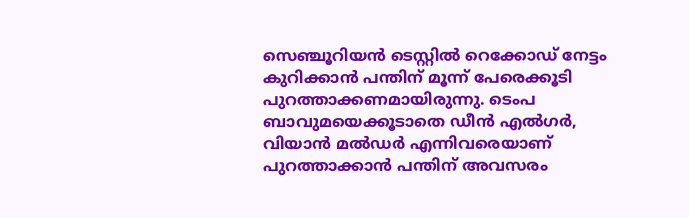സെഞ്ചൂറിയൻ ടെസ്റ്റിൽ റെക്കോഡ് നേട്ടം കുറിക്കാൻ പന്തിന് മൂന്ന് പേരെക്കൂടി പുറത്താക്കണമായിരുന്നു. ടെംപ ബാവുമയെക്കൂടാതെ ഡീൻ എൽഗർ, വിയാൻ മൽഡർ എന്നിവരെയാണ് പുറത്താക്കാൻ പന്തിന് അവസരം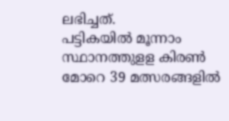ലഭിച്ചത്.
പട്ടികയിൽ മൂന്നാം സ്ഥാനത്തുളള കിരൺ മോറെ 39 മത്സരങ്ങളിൽ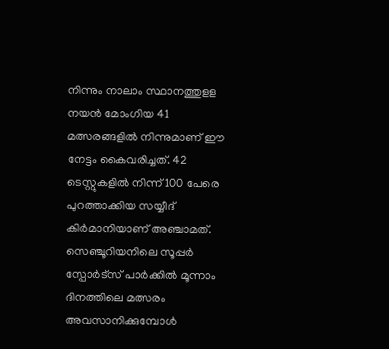നിന്നും നാലാം സ്ഥാനത്തുളള നയൻ മോംഗിയ 41 മത്സരങ്ങളിൽ നിന്നുമാണ് ഈ നേട്ടം കൈവരിച്ചത്. 42 ടെസ്റ്റുകളിൽ നിന്ന് 100 പേരെ പുറത്താക്കിയ സയ്യീദ് കിർമാനിയാണ് അഞ്ചാമത്.
സെഞ്ചൂറിയനിലെ സൂപ്പർ സ്പോർട്സ് പാർക്കിൽ മൂന്നാം ദിനത്തിലെ മത്സരം അവസാനിക്കുമ്പോൾ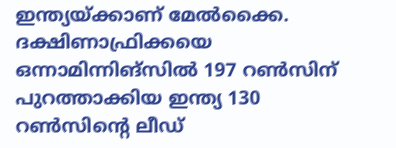ഇന്ത്യയ്ക്കാണ് മേൽക്കൈ. ദക്ഷിണാഫ്രിക്കയെ ഒന്നാമിന്നിങ്സിൽ 197 റൺസിന് പുറത്താക്കിയ ഇന്ത്യ 130 റൺസിന്റെ ലീഡ്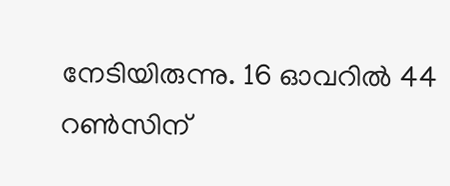നേടിയിരുന്നു. 16 ഓവറിൽ 44 റൺസിന്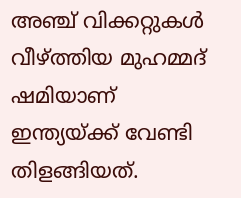അഞ്ച് വിക്കറ്റുകൾ വീഴ്ത്തിയ മുഹമ്മദ് ഷമിയാണ് ഇന്ത്യയ്ക്ക് വേണ്ടി തിളങ്ങിയത്.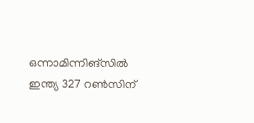ഒന്നാമിന്നിങ്സിൽ ഇന്ത്യ 327 റൺസിന്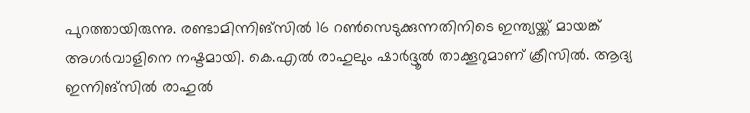പുറത്തായിരുന്നു. രണ്ടാമിന്നിങ്സിൽ 16 റൺസെടുക്കുന്നതിനിടെ ഇന്ത്യയ്ക്ക് മായങ്ക് അഗർവാളിനെ നഷ്ടമായി. കെ.എൽ രാഹുലും ഷാർദ്ദൂൽ താക്കൂറുമാണ് ക്രീസിൽ. ആദ്യ ഇന്നിങ്സിൽ രാഹുൽ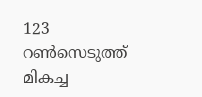123 റൺസെടുത്ത് മികച്ച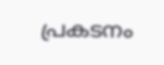പ്രകടനം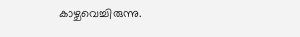കാഴ്ചവെച്ചിരുന്നു.